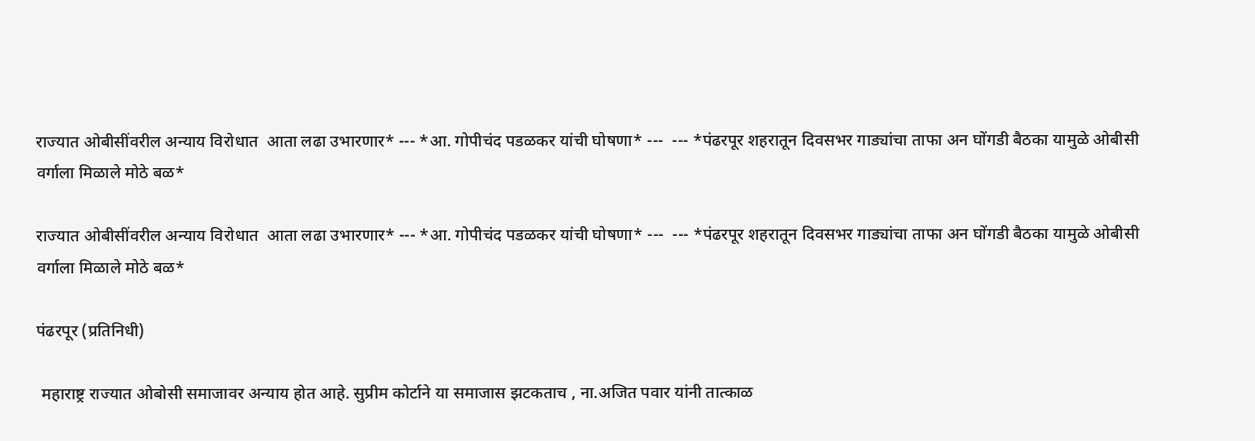राज्यात ओबीसींवरील अन्याय विरोधात  आता लढा उभारणार* --- *आ. गोपीचंद पडळकर यांची घोषणा* ---  --- *पंढरपूर शहरातून दिवसभर गाड्यांचा ताफा अन घोंगडी बैठका यामुळे ओबीसी वर्गाला मिळाले मोठे बळ*

राज्यात ओबीसींवरील अन्याय विरोधात  आता लढा उभारणार* --- *आ. गोपीचंद पडळकर यांची घोषणा* ---  --- *पंढरपूर शहरातून दिवसभर गाड्यांचा ताफा अन घोंगडी बैठका यामुळे ओबीसी वर्गाला मिळाले मोठे बळ*

पंढरपूर (प्रतिनिधी)

 महाराष्ट्र राज्यात ओबोसी समाजावर अन्याय होत आहे. सुप्रीम कोर्टाने या समाजास झटकताच , ना.अजित पवार यांनी तात्काळ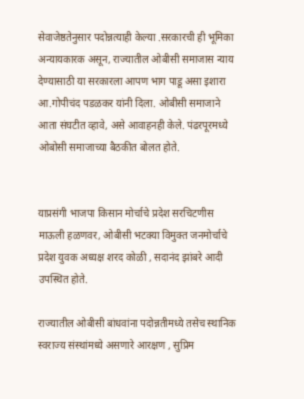सेवाजेष्ठतेनुसार पदोन्नत्याही केल्या .सरकारची ही भूमिका अन्यायकारक असून, राज्यातील ओबीसी समाजास न्याय देण्यासाठी या सरकारला आपण भाग पाडू असा इशारा आ.गोपीचंद पडळकर यांनी दिला. ओबीसी समाजाने आता संघटीत व्हावे, असे आवाहनही केले. पंढरपूरमध्ये ओबोसी समाजाच्या बैठकीत बोलत होते.


याप्रसंगी भाजपा किसान मोर्चाचे प्रदेश सरचिटणीस माऊली हळणवर, ओबीसी भटक्या विमुक्त जनमोर्चाचे प्रदेश युवक अध्यक्ष शरद कोळी , सदानंद झांबरे आदी उपस्थित होते.

राज्यातील ओबीसी बांधवांना पदोन्नतीमध्ये तसेच स्थानिक स्वराज्य संस्थांमध्ये असणारे आरक्षण , सुप्रिम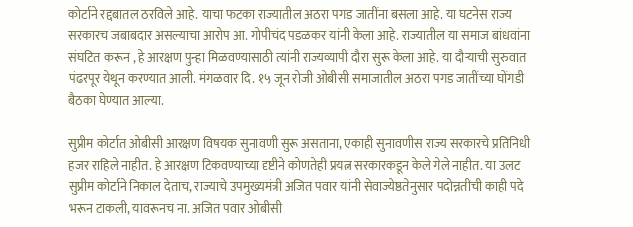कोर्टाने रद्दबातल ठरविले आहे. याचा फटका राज्यातील अठरा पगड जातींना बसला आहे. या घटनेस राज्य सरकारच जबाबदार असल्याचा आरोप आ. गोपीचंद पडळकर यांनी केला आहे. राज्यातील या समाज बांधवांना संघटित करून , हे आरक्षण पुन्हा मिळवण्यासाठी त्यांनी राज्यव्यापी दौरा सुरू केला आहे. या दौऱ्याची सुरुवात पंढरपूर येथून करण्यात आली. मंगळवार दि. १५ जून रोजी ओबीसी समाजातील अठरा पगड जातींच्या घोंगडी बैठका घेण्यात आल्या.

सुप्रीम कोर्टात ओबीसी आरक्षण विषयक सुनावणी सुरू असताना, एकाही सुनावणीस राज्य सरकारचे प्रतिनिधी हजर राहिले नाहीत. हे आरक्षण टिकवण्याच्या दृष्टीने कोणतेही प्रयत्न सरकारकडून केले गेले नाहीत. या उलट सुप्रीम कोर्टाने निकाल देताच, राज्याचे उपमुख्यमंत्री अजित पवार यांनी सेवाज्येष्ठतेनुसार पदोन्नतीची काही पदे भरून टाकली, यावरूनच ना. अजित पवार ओबीसी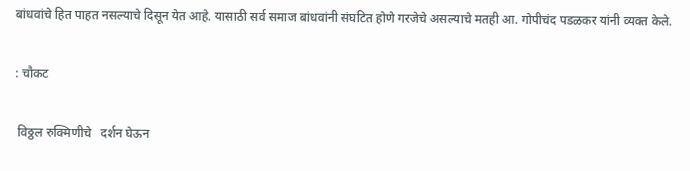बांधवांचे हित पाहत नसल्याचे दिसून येत आहे. यासाठी सर्व समाज बांधवांनी संघटित होणे गरजेचे असल्याचे मतही आ. गोपीचंद पडळकर यांनी व्यक्त केले.

: चौकट

 विठ्ठल रुक्मिणीचे   दर्शन घेऊन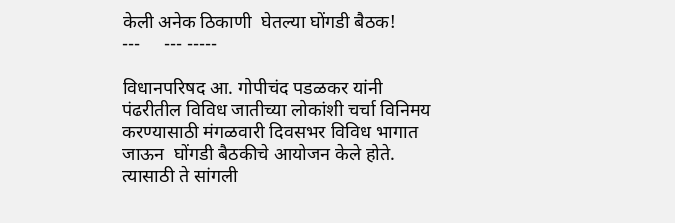केली अनेक ठिकाणी  घेतल्या घोंगडी बैठक!
---     --- -----

विधानपरिषद आ. गोपीचंद पडळकर यांनी पंढरीतील विविध जातीच्या लोकांशी चर्चा विनिमय करण्यासाठी मंगळवारी दिवसभर विविध भागात जाऊन  घोंगडी बैठकीचे आयोजन केले होते. त्यासाठी ते सांगली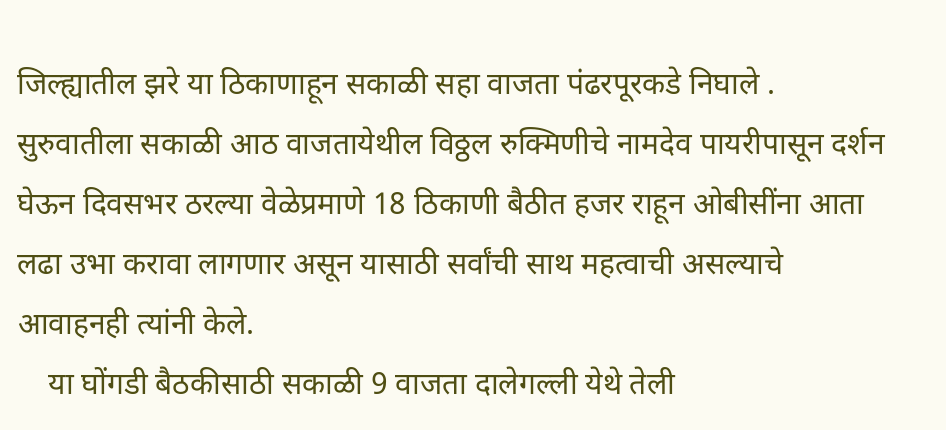जिल्ह्यातील झरे या ठिकाणाहून सकाळी सहा वाजता पंढरपूरकडे निघाले . सुरुवातीला सकाळी आठ वाजतायेथील विठ्ठल रुक्मिणीचे नामदेव पायरीपासून दर्शन घेऊन दिवसभर ठरल्या वेळेप्रमाणे 18 ठिकाणी बैठीत हजर राहून ओबीसींना आता लढा उभा करावा लागणार असून यासाठी सर्वांची साथ महत्वाची असल्याचे आवाहनही त्यांनी केले.
    या घोंगडी बैठकीसाठी सकाळी 9 वाजता दालेगल्ली येथे तेली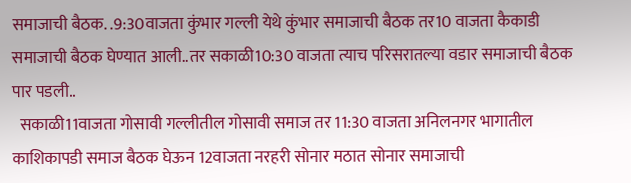समाजाची बैठक. .9:30वाजता कुंभार गल्ली येथे कुंभार समाजाची बैठक तर10 वाजता कैकाडी समाजाची बैठक घेण्यात आली..तर सकाळी10:30 वाजता त्याच परिसरातल्या वडार समाजाची बैठक पार पडली..
  सकाळी11वाजता गोसावी गल्लीतील गोसावी समाज तर 11:30 वाजता अनिलनगर भागातील काशिकापडी समाज बैठक घेऊन 12वाजता नरहरी सोनार मठात सोनार समाजाची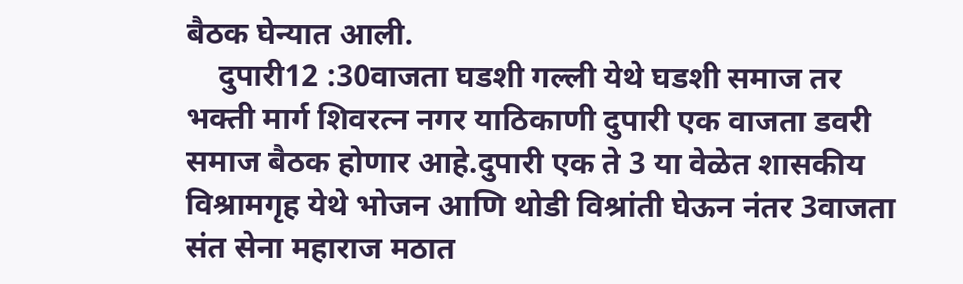बैठक घेन्यात आली.
    दुपारी12 :30वाजता घडशी गल्ली येथे घडशी समाज तर भक्ती मार्ग शिवरत्न नगर याठिकाणी दुपारी एक वाजता डवरी समाज बैठक होणार आहे.दुपारी एक ते 3 या वेळेत शासकीय विश्रामगृह येथे भोजन आणि थोडी विश्रांती घेऊन नंतर 3वाजता संत सेना महाराज मठात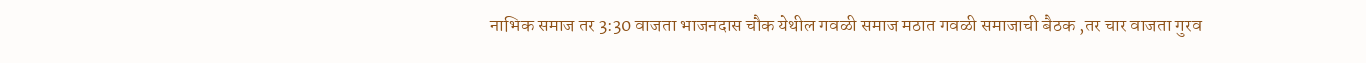नाभिक समाज तर 3:30 वाजता भाजनदास चौक येथील गवळी समाज मठात गवळी समाजाची बैठक ,तर चार वाजता गुरव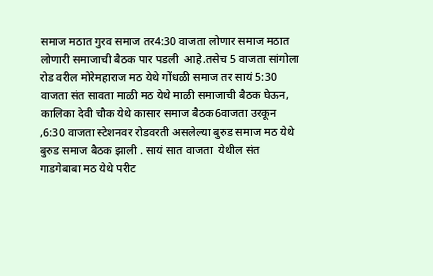समाज मठात गुरव समाज तर4:30 वाजता लोणार समाज मठात लोणारी समाजाची बैठक पार पडली  आहे.तसेच 5 वाजता सांगोला रोड वरील मोरेमहाराज मठ येथे गोंधळी समाज तर सायं 5:30 वाजता संत सावता माळी मठ येथे माळी समाजाची बैठक घेऊन, कालिका देवी चौक येथे कासार समाज बैठक6वाजता उरकून ,6:30 वाजता स्टेशनवर रोडवरती असलेल्या बुरुड समाज मठ येथे बुरुड समाज बैठक झाली . सायं सात वाजता  येथील संत गाडगेबाबा मठ येथे परीट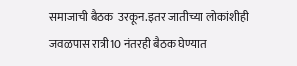समाजाची बैठक  उरकून.इतर जातीच्या लोकांशीही  जवळपास रात्री10 नंतरही बैठक घेण्यात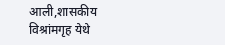आली,शासकीय विश्रांमगृह येथे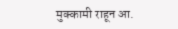मुक्कामी राहून आ.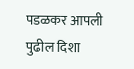पडळकर आपली  पुढील दिशा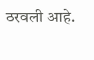ठरवली आहे.